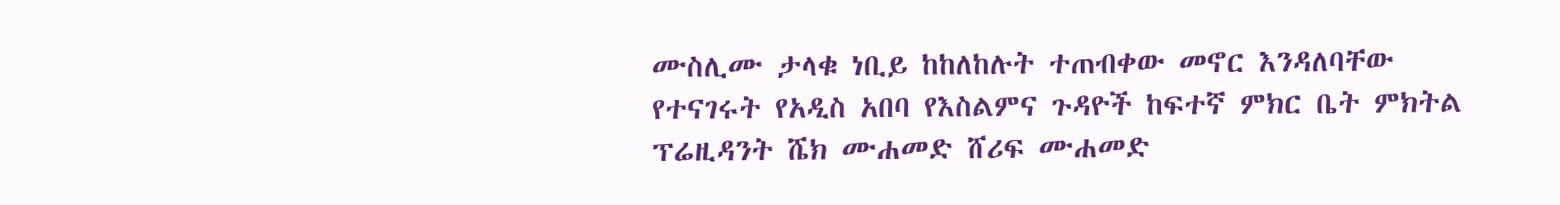ሙስሊሙ ታላቁ ነቢይ ከከለከሉት ተጠብቀው መኖር እንዳለባቸው የተናገሩት የአዲስ አበባ የእስልምና ጉዳዮች ከፍተኛ ምክር ቤት ምክትል ፕሬዚዳንት ሼክ ሙሐመድ ሸሪፍ ሙሐመድ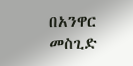በአንዋር መስጊድ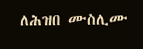ለሕዝበ ሙስሊሙ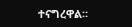ተናግረዋል።